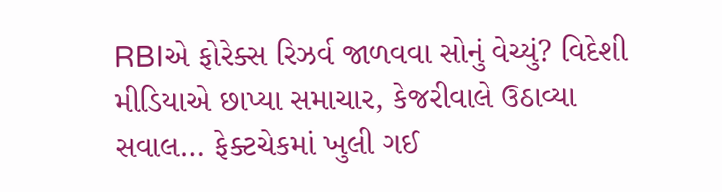RBIએ ફોરેક્સ રિઝર્વ જાળવવા સોનું વેચ્યું? વિદેશી મીડિયાએ છાપ્યા સમાચાર, કેજરીવાલે ઉઠાવ્યા સવાલ… ફેક્ટચેકમાં ખુલી ગઈ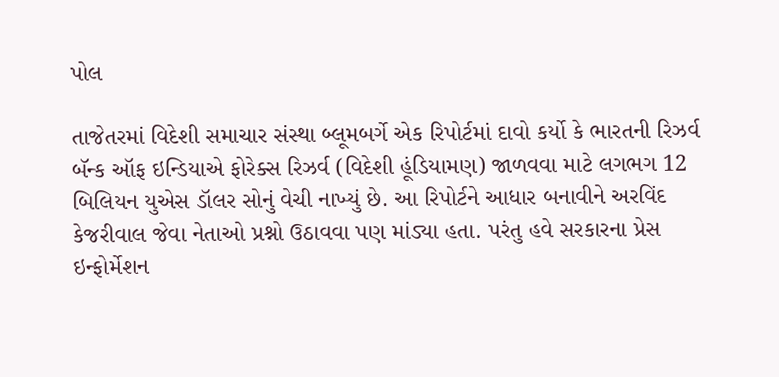પોલ

તાજેતરમાં વિદેશી સમાચાર સંસ્થા બ્લૂમબર્ગે એક રિપોર્ટમાં દાવો કર્યો કે ભારતની રિઝર્વ બૅન્ક ઑફ ઇન્ડિયાએ ફોરેક્સ રિઝર્વ (વિદેશી હૂંડિયામણ) જાળવવા માટે લગભગ 12 બિલિયન યુએસ ડૉલર સોનું વેચી નાખ્યું છે. આ રિપોર્ટને આધાર બનાવીને અરવિંદ કેજરીવાલ જેવા નેતાઓ પ્રશ્નો ઉઠાવવા પણ માંડ્યા હતા. પરંતુ હવે સરકારના પ્રેસ ઇન્ફોર્મેશન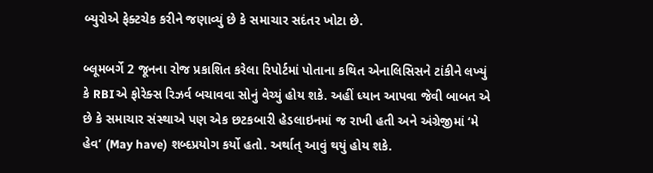બ્યુરોએ ફેક્ટચેક કરીને જણાવ્યું છે કે સમાચાર સદંતર ખોટા છે.

બ્લૂમબર્ગે 2 જૂનના રોજ પ્રકાશિત કરેલા રિપોર્ટમાં પોતાના કથિત એનાલિસિસને ટાંકીને લખ્યું કે RBIએ ફોરેક્સ રિઝર્વ બચાવવા સોનું વેચ્યું હોય શકે. અહીં ધ્યાન આપવા જેવી બાબત એ છે કે સમાચાર સંસ્થાએ પણ એક છટકબારી હેડલાઇનમાં જ રાખી હતી અને અંગ્રેજીમાં ‘મે હેવ’ (May have) શબ્દપ્રયોગ કર્યો હતો. અર્થાત્ આવું થયું હોય શકે.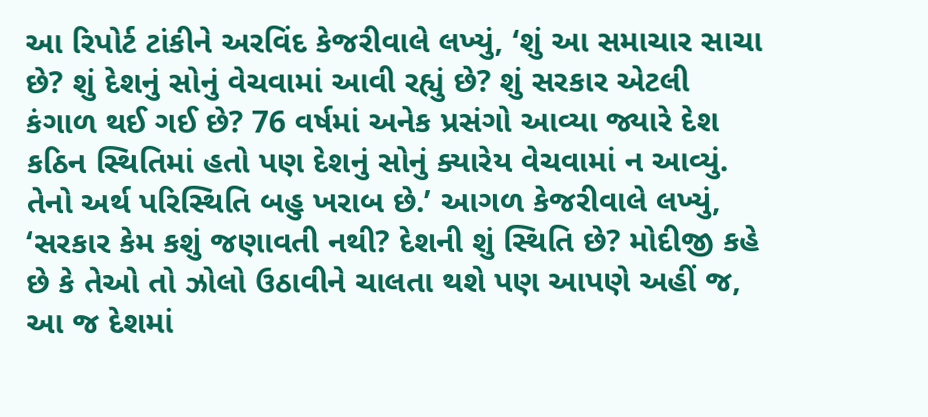આ રિપોર્ટ ટાંકીને અરવિંદ કેજરીવાલે લખ્યું, ‘શું આ સમાચાર સાચા છે? શું દેશનું સોનું વેચવામાં આવી રહ્યું છે? શું સરકાર એટલી કંગાળ થઈ ગઈ છે? 76 વર્ષમાં અનેક પ્રસંગો આવ્યા જ્યારે દેશ કઠિન સ્થિતિમાં હતો પણ દેશનું સોનું ક્યારેય વેચવામાં ન આવ્યું. તેનો અર્થ પરિસ્થિતિ બહુ ખરાબ છે.’ આગળ કેજરીવાલે લખ્યું, ‘સરકાર કેમ કશું જણાવતી નથી? દેશની શું સ્થિતિ છે? મોદીજી કહે છે કે તેઓ તો ઝોલો ઉઠાવીને ચાલતા થશે પણ આપણે અહીં જ, આ જ દેશમાં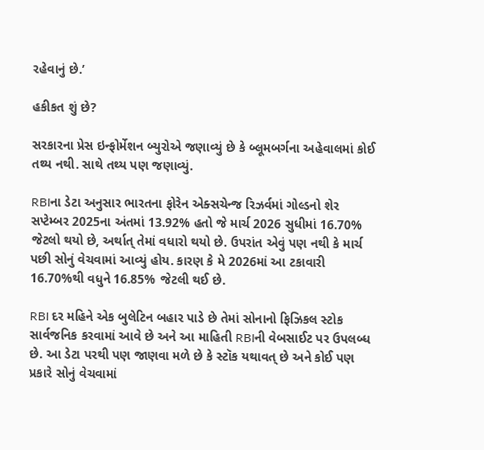રહેવાનું છે.’

હકીકત શું છે?

સરકારના પ્રેસ ઇન્ફોર્મેશન બ્યુરોએ જણાવ્યું છે કે બ્લૂમબર્ગના અહેવાલમાં કોઈ તથ્ય નથી. સાથે તથ્ય પણ જણાવ્યું.

RBIના ડેટા અનુસાર ભારતના ફોરેન એક્સચેન્જ રિઝર્વમાં ગોલ્ડનો શેર સપ્ટેમ્બર 2025ના અંતમાં 13.92% હતો જે માર્ચ 2026 સુધીમાં 16.70% જેટલો થયો છે, અર્થાત્ તેમાં વધારો થયો છે. ઉપરાંત એવું પણ નથી કે માર્ચ પછી સોનું વેચવામાં આવ્યું હોય. કારણ કે મે 2026માં આ ટકાવારી 16.70%થી વધુને 16.85% જેટલી થઈ છે.

RBI દર મહિને એક બુલેટિન બહાર પાડે છે તેમાં સોનાનો ફિઝિકલ સ્ટોક સાર્વજનિક કરવામાં આવે છે અને આ માહિતી RBIની વેબસાઈટ પર ઉપલબ્ધ છે. આ ડેટા પરથી પણ જાણવા મળે છે કે સ્ટૉક યથાવત્ છે અને કોઈ પણ પ્રકારે સોનું વેચવામાં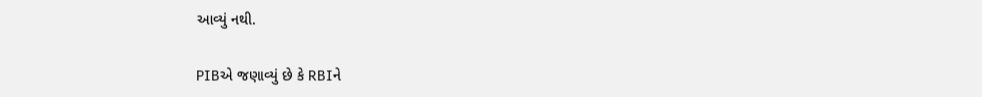આવ્યું નથી.

PIBએ જણાવ્યું છે કે RBIને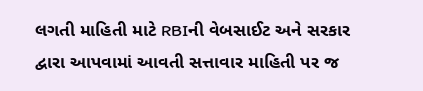લગતી માહિતી માટે RBIની વેબસાઈટ અને સરકાર દ્વારા આપવામાં આવતી સત્તાવાર માહિતી પર જ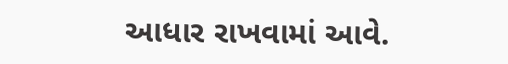આધાર રાખવામાં આવે.